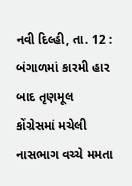નવી દિલ્હી, તા. 12 : બંગાળમાં કારમી હાર બાદ તૃણમૂલ કોંગ્રેસમાં મચેલી નાસભાગ વચ્ચે મમતા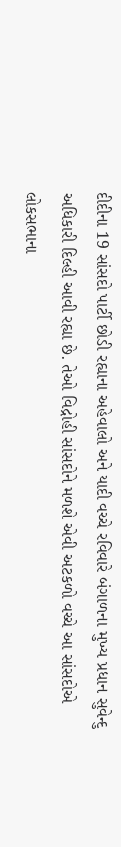દીદીના 19 સાંસદો પાર્ટી છોડી રહ્યાના અહેવાલો અને યાદી વચ્ચે રવિવારે બંગાળના મુખ્ય પ્રધાન સુવેન્દુ અધિકારી દિલ્હી આવી રહ્યા છે. તેઓ વિદ્રોહી સાંસદોને મળશે એવી અટકળો વચ્ચે આ સાંસદોએ લોકસભાના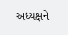અધ્યક્ષને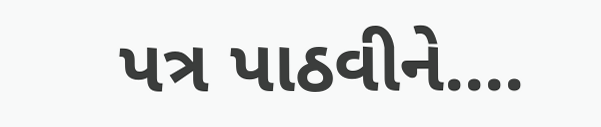પત્ર પાઠવીને....